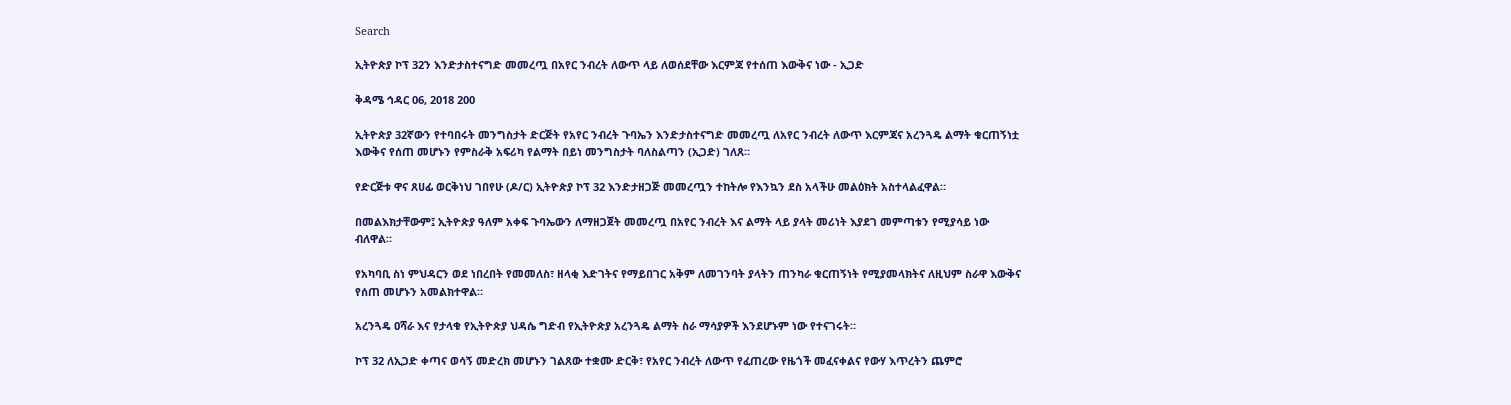Search

ኢትዮጵያ ኮፕ 32ን እንድታስተናግድ መመረጧ በአየር ንብረት ለውጥ ላይ ለወሰደቸው እርምጃ የተሰጠ እውቅና ነው - ኢጋድ

ቅዳሜ ኅዳር 06, 2018 200

ኢትዮጵያ 32ኛውን የተባበሩት መንግስታት ድርጅት የአየር ንብረት ጉባኤን እንድታስተናግድ መመረጧ ለአየር ንብረት ለውጥ እርምጃና አረንጓዴ ልማት ቁርጠኝነቷ እውቅና የሰጠ መሆኑን የምስራቅ አፍሪካ የልማት በይነ መንግስታት ባለስልጣን (ኢጋድ) ገለጸ።

የድርጅቱ ዋና ጸሀፊ ወርቅነህ ገበየሁ (ዶ/ር) ኢትዮጵያ ኮፕ 32 እንድታዘጋጅ መመረጧን ተከትሎ የእንኳን ደስ አላችሁ መልዕክት አስተላልፈዋል።

በመልእክታቸውም፤ ኢትዮጵያ ዓለም አቀፍ ጉባኤውን ለማዘጋጀት መመረጧ በአየር ንብረት እና ልማት ላይ ያላት መሪነት እያደገ መምጣቱን የሚያሳይ ነው ብለዋል።

የአካባቢ ስነ ምህዳርን ወደ ነበረበት የመመለስ፣ ዘላቂ እድገትና የማይበገር አቅም ለመገንባት ያላትን ጠንካራ ቁርጠኝነት የሚያመላክትና ለዚህም ስራዋ እውቅና የሰጠ መሆኑን አመልክተዋል።

አረንጓዴ ዐሻራ እና የታላቁ የኢትዮጵያ ህዳሴ ግድብ የኢትዮጵያ አረንጓዴ ልማት ስራ ማሳያዎች እንደሆኑም ነው የተናገሩት።

ኮፕ 32 ለኢጋድ ቀጣና ወሳኝ መድረክ መሆኑን ገልጸው ተቋሙ ድርቅ፣ የአየር ንብረት ለውጥ የፈጠረው የዜጎች መፈናቀልና የውሃ እጥረትን ጨምሮ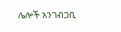ሌሎች አንገብጋቢ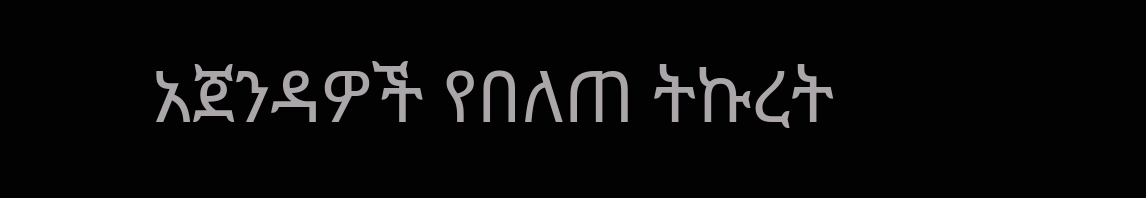አጀንዳዎች የበለጠ ትኩረት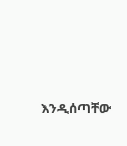እንዲሰጣቸው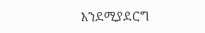እንደሚያደርግ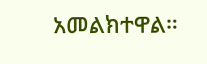አመልክተዋል።